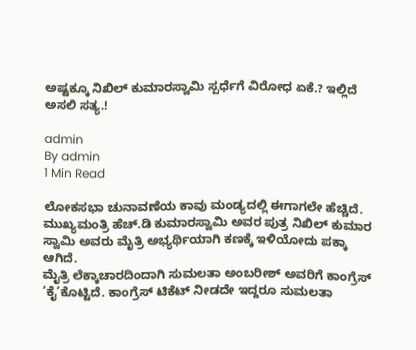ಅಷ್ಟಕ್ಕೂ ನಿಖಿಲ್ ಕುಮಾರಸ್ವಾಮಿ ಸ್ಪರ್ಧೆಗೆ ವಿರೋಧ ಏಕೆ.? ಇಲ್ಲಿದೆ ಅಸಲಿ ಸತ್ಯ.!

admin
By admin
1 Min Read

ಲೋಕಸಭಾ ಚುನಾವಣೆಯ ಕಾವು ಮಂಡ್ಯದಲ್ಲಿ ಈಗಾಗಲೇ ಹೆಚ್ಚಿದೆ. ಮುಖ್ಯಮಂತ್ರಿ ಹೆಚ್.ಡಿ ಕುಮಾರಸ್ವಾಮಿ ಅವರ ಪುತ್ರ ನಿಖಿಲ್ ಕುಮಾರ ಸ್ವಾಮಿ ಅವರು ಮೈತ್ರಿ ಅಭ್ಯರ್ಥಿಯಾಗಿ ಕಣಕ್ಕೆ ಇಳಿಯೋದು ಪಕ್ಕಾ ಆಗಿದೆ.
ಮೈತ್ರಿ ಲೆಕ್ಕಾಚಾರದಿಂದಾಗಿ ಸುಮಲತಾ ಅಂಬರೀಶ್ ಅವರಿಗೆ ಕಾಂಗ್ರೆಸ್ ‘ಕೈ’ಕೊಟ್ಟಿದೆ. ಕಾಂಗ್ರೆಸ್ ಟಿಕೆಟ್ ನೀಡದೇ ಇದ್ದರೂ ಸುಮಲತಾ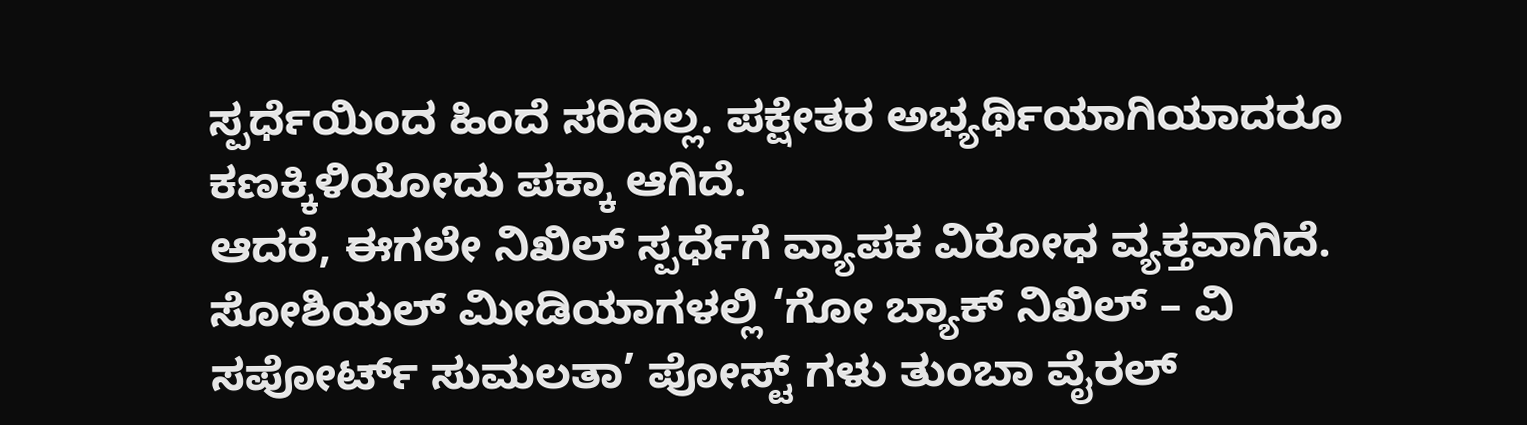ಸ್ಪರ್ಧೆಯಿಂದ ಹಿಂದೆ ಸರಿದಿಲ್ಲ. ಪಕ್ಷೇತರ ಅಭ್ಯರ್ಥಿಯಾಗಿಯಾದರೂ ಕಣಕ್ಕಿಳಿಯೋದು ಪಕ್ಕಾ ಆಗಿದೆ.
ಆದರೆ, ಈಗಲೇ ನಿಖಿಲ್ ಸ್ಪರ್ಧೆಗೆ ವ್ಯಾಪಕ ವಿರೋಧ ವ್ಯಕ್ತವಾಗಿದೆ. ಸೋಶಿಯಲ್ ಮೀಡಿಯಾಗಳಲ್ಲಿ ‘ಗೋ ಬ್ಯಾಕ್ ನಿಖಿಲ್ – ವಿ ಸಪೋರ್ಟ್ ಸುಮಲತಾ’ ಪೋಸ್ಟ್ ಗಳು ತುಂಬಾ ವೈರಲ್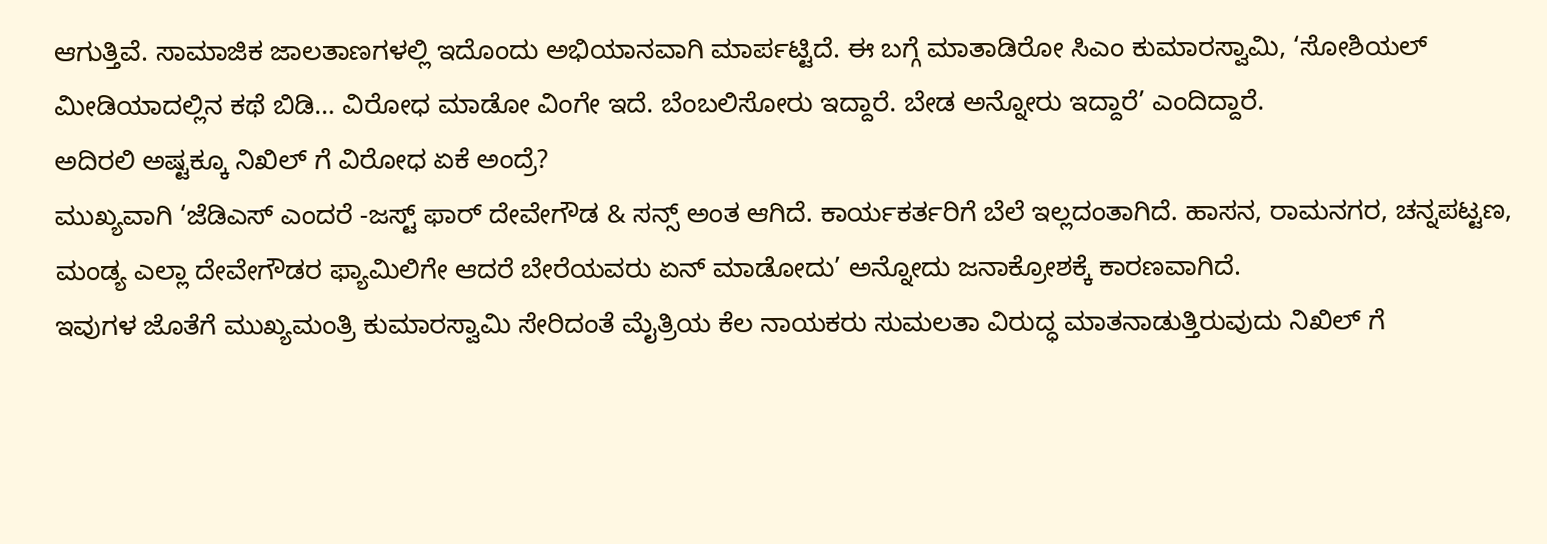ಆಗುತ್ತಿವೆ. ಸಾಮಾಜಿಕ ಜಾಲತಾಣಗಳಲ್ಲಿ ಇದೊಂದು ಅಭಿಯಾನವಾಗಿ ಮಾರ್ಪಟ್ಟಿದೆ. ಈ ಬಗ್ಗೆ ಮಾತಾಡಿರೋ ಸಿಎಂ‌ ಕುಮಾರಸ್ವಾಮಿ, ‘ಸೋಶಿಯಲ್ ಮೀಡಿಯಾದಲ್ಲಿನ ಕಥೆ ಬಿಡಿ… ವಿರೋಧ ಮಾಡೋ ವಿಂಗೇ ಇದೆ. ಬೆಂಬಲಿಸೋರು ಇದ್ದಾರೆ. ಬೇಡ ಅನ್ನೋರು ಇದ್ದಾರೆ’ ಎಂದಿದ್ದಾರೆ.
ಅದಿರಲಿ ಅಷ್ಟಕ್ಕೂ ನಿಖಿಲ್ ಗೆ ವಿರೋಧ ಏಕೆ ಅಂದ್ರೆ?
ಮುಖ್ಯವಾಗಿ ‘ಜೆಡಿಎಸ್ ಎಂದರೆ -ಜಸ್ಟ್ ಫಾರ್ ದೇವೇಗೌಡ & ಸನ್ಸ್ ಅಂತ ಆಗಿದೆ. ಕಾರ್ಯಕರ್ತರಿಗೆ ಬೆಲೆ ಇಲ್ಲದಂತಾಗಿದೆ. ಹಾಸನ, ರಾಮನಗರ, ಚನ್ನಪಟ್ಟಣ, ಮಂಡ್ಯ ಎಲ್ಲಾ ದೇವೇಗೌಡರ ಫ್ಯಾಮಿಲಿಗೇ ಆದರೆ ಬೇರೆಯವರು ಏನ್ ಮಾಡೋದು’ ಅನ್ನೋದು ಜನಾಕ್ರೋಶಕ್ಕೆ ಕಾರಣವಾಗಿದೆ.
ಇವುಗಳ ಜೊತೆಗೆ ಮುಖ್ಯಮಂತ್ರಿ ಕುಮಾರಸ್ವಾಮಿ ಸೇರಿದಂತೆ ಮೈತ್ರಿಯ ಕೆಲ ನಾಯಕರು ಸುಮಲತಾ ವಿರುದ್ಧ ಮಾತನಾಡುತ್ತಿರುವುದು ನಿಖಿಲ್ ಗೆ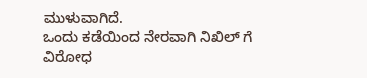ಮುಳುವಾಗಿದೆ.
ಒಂದು ಕಡೆಯಿಂದ ನೇರವಾಗಿ ನಿಖಿಲ್ ಗೆ ವಿರೋಧ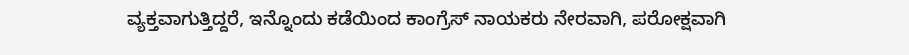ವ್ಯಕ್ತವಾಗುತ್ತಿದ್ದರೆ, ಇನ್ನೊಂದು ಕಡೆಯಿಂದ ಕಾಂಗ್ರೆಸ್ ನಾಯಕರು ನೇರವಾಗಿ, ಪರೋಕ್ಷವಾಗಿ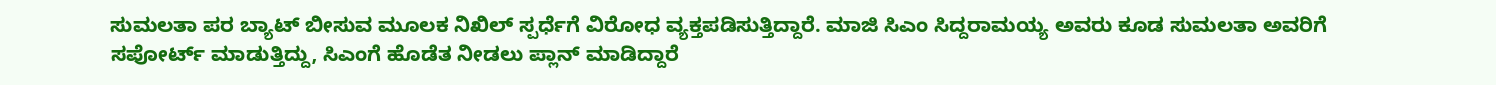ಸುಮಲತಾ ಪರ ಬ್ಯಾಟ್ ಬೀಸುವ ಮೂಲಕ ನಿಖಿಲ್ ಸ್ಪರ್ಧೆಗೆ ವಿರೋಧ ವ್ಯಕ್ತಪಡಿಸುತ್ತಿದ್ದಾರೆ. ಮಾಜಿ ಸಿಎಂ ಸಿದ್ದರಾಮಯ್ಯ ಅವರು ಕೂಡ ಸುಮಲತಾ ಅವರಿಗೆ ಸಪೋರ್ಟ್ ಮಾಡುತ್ತಿದ್ದು, ಸಿಎಂಗೆ ಹೊಡೆತ ನೀಡಲು ಪ್ಲಾನ್ ಮಾಡಿದ್ದಾರೆ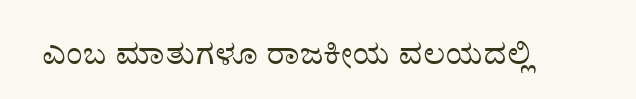ಎಂಬ ಮಾತುಗಳೂ ರಾಜಕೀಯ ವಲಯದಲ್ಲಿ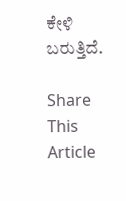ಕೇಳಿ ಬರುತ್ತಿದೆ.

Share This Article